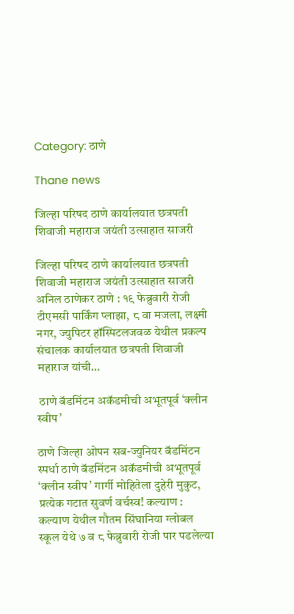Category: ठाणे

Thane news

जिल्हा परिषद ठाणे कार्यालयात छत्रपती शिवाजी महाराज जयंती उत्साहात साजरी

जिल्हा परिषद ठाणे कार्यालयात छत्रपती शिवाजी महाराज जयंती उत्साहात साजरी अनिल ठाणेकर ठाणे : १९ फेब्रुवारी रोजी टीएमसी पार्किंग प्लाझा, ८ वा मजला, लक्ष्मी नगर, ज्युपिटर हॉस्पिटलजवळ येथील प्रकल्प संचालक कार्यालयात छत्रपती शिवाजी महाराज यांची…

 ठाणे बॅडमिंटन अकॅडमीची अभूतपूर्व ‘क्लीन स्वीप’

ठाणे जिल्हा ओपन सब-ज्युनियर बॅडमिंटन स्पर्धा ठाणे बॅडमिंटन अकॅडमीची अभूतपूर्व ‘क्लीन स्वीप’ गार्गी मोहितेला दुहेरी मुकुट, प्रत्येक गटात सुवर्ण वर्चस्व! कल्याण : कल्याण येथील गौतम सिंघानिया ग्लोबल स्कूल येथे ७ व ८ फेब्रुवारी रोजी पार पडलेल्या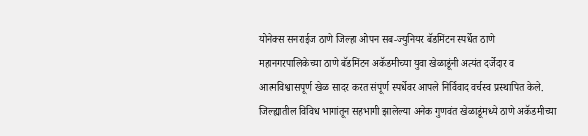योनेक्स सनराईज ठाणे जिल्हा ओपन सब-ज्युनियर बॅडमिंटन स्पर्धेत ठाणे महानगरपालिकेच्या ठाणे बॅडमिंटन अकॅडमीच्या युवा खेळाडूंनी अत्यंत दर्जेदार व आत्मविश्वासपूर्ण खेळ सादर करत संपूर्ण स्पर्धेवर आपले निर्विवाद वर्चस्व प्रस्थापित केले. जिल्ह्यातील विविध भागांतून सहभागी झालेल्या अनेक गुणवंत खेळाडूंमध्ये ठाणे अकॅडमीच्या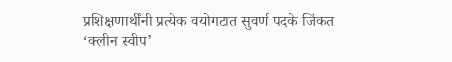प्रशिक्षणार्थींनी प्रत्येक वयोगटात सुवर्ण पदके जिंकत ‘क्लीन स्वीप’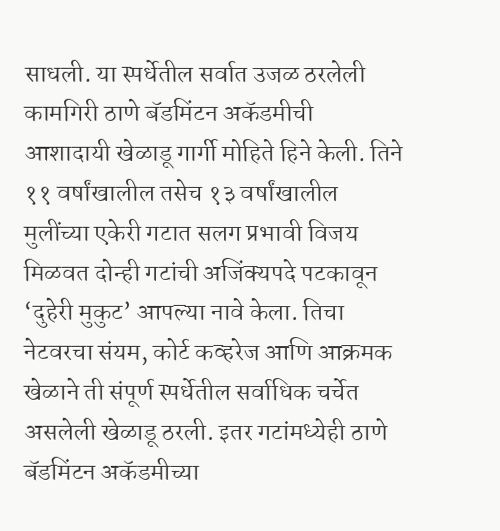साधली. या स्पर्धेतील सर्वात उजळ ठरलेली कामगिरी ठाणे बॅडमिंटन अकॅडमीची आशादायी खेळाडू गार्गी मोहिते हिने केली. तिने ११ वर्षांखालील तसेच १३ वर्षांखालील मुलींच्या एकेरी गटात सलग प्रभावी विजय मिळवत दोन्ही गटांची अजिंक्यपदे पटकावून ‘दुहेरी मुकुट’ आपल्या नावे केला. तिचा नेटवरचा संयम, कोर्ट कव्हरेज आणि आक्रमक खेळाने ती संपूर्ण स्पर्धेतील सर्वाधिक चर्चेत असलेली खेळाडू ठरली. इतर गटांमध्येही ठाणे बॅडमिंटन अकॅडमीच्या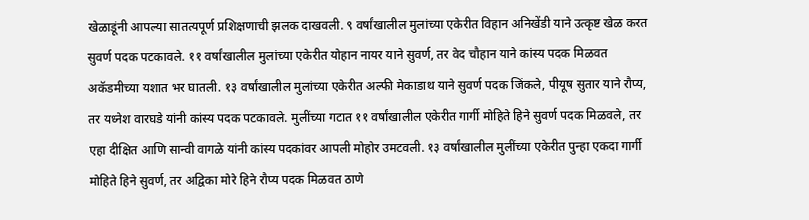खेळाडूंनी आपल्या सातत्यपूर्ण प्रशिक्षणाची झलक दाखवली. ९ वर्षांखालील मुलांच्या एकेरीत विहान अनिखेंडी याने उत्कृष्ट खेळ करत सुवर्ण पदक पटकावले. ११ वर्षांखालील मुलांच्या एकेरीत योहान नायर याने सुवर्ण, तर वेद चौहान याने कांस्य पदक मिळवत अकॅडमीच्या यशात भर घातली. १३ वर्षांखालील मुलांच्या एकेरीत अल्फी मेकाडाथ याने सुवर्ण पदक जिंकले, पीयूष सुतार याने रौप्य, तर यध्नेश वारघडे यांनी कांस्य पदक पटकावले. मुलींच्या गटात ११ वर्षांखालील एकेरीत गार्गी मोहिते हिने सुवर्ण पदक मिळवले, तर एहा दीक्षित आणि सान्वी वागळे यांनी कांस्य पदकांवर आपली मोहोर उमटवली. १३ वर्षांखालील मुलींच्या एकेरीत पुन्हा एकदा गार्गी मोहिते हिने सुवर्ण, तर अद्विका मोरे हिने रौप्य पदक मिळवत ठाणे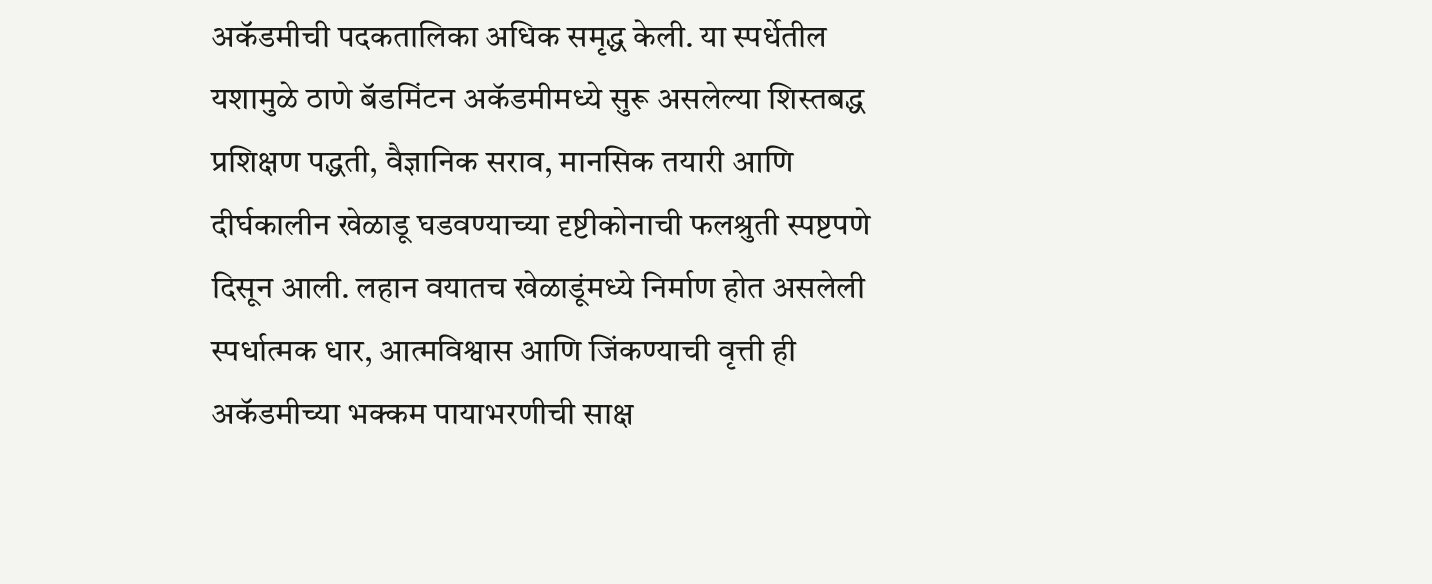अकॅडमीची पदकतालिका अधिक समृद्ध केली. या स्पर्धेतील यशामुळे ठाणे बॅडमिंटन अकॅडमीमध्ये सुरू असलेल्या शिस्तबद्ध प्रशिक्षण पद्धती, वैज्ञानिक सराव, मानसिक तयारी आणि दीर्घकालीन खेळाडू घडवण्याच्या दृष्टीकोनाची फलश्रुती स्पष्टपणे दिसून आली. लहान वयातच खेळाडूंमध्ये निर्माण होत असलेली स्पर्धात्मक धार, आत्मविश्वास आणि जिंकण्याची वृत्ती ही अकॅडमीच्या भक्कम पायाभरणीची साक्ष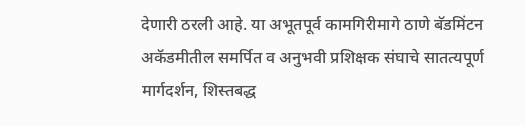देणारी ठरली आहे. या अभूतपूर्व कामगिरीमागे ठाणे बॅडमिंटन अकॅडमीतील समर्पित व अनुभवी प्रशिक्षक संघाचे सातत्यपूर्ण मार्गदर्शन, शिस्तबद्ध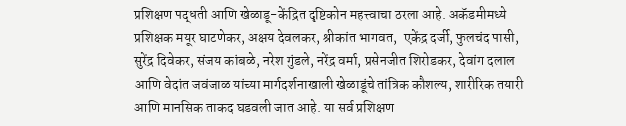प्रशिक्षण पद्धती आणि खेळाडू-केंद्रित दृष्टिकोन महत्त्वाचा ठरला आहे. अकॅडमीमध्ये प्रशिक्षक मयूर घाटणेकर, अक्षय देवलकर, श्रीकांत भागवत,  एकेंद्र दर्जी, फुलचंद पासी, सुरेंद्र दिवेकर, संजय कांबळे, नरेश गुंडले, नरेंद्र वर्मा, प्रसेनजीत शिरोडकर, देवांग दलाल आणि वेदांत जवंजाळ यांच्या मार्गदर्शनाखाली खेळाडूंचे तांत्रिक कौशल्य, शारीरिक तयारी आणि मानसिक ताकद घडवली जात आहे. या सर्व प्रशिक्षण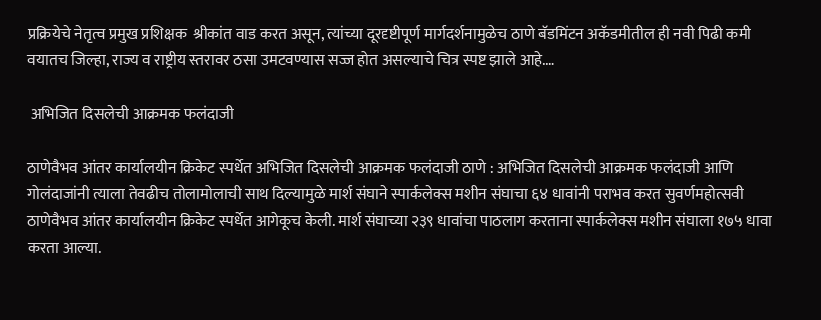प्रक्रियेचे नेतृत्व प्रमुख प्रशिक्षक  श्रीकांत वाड करत असून, त्यांच्या दूरदृष्टीपूर्ण मार्गदर्शनामुळेच ठाणे बॅडमिंटन अकॅडमीतील ही नवी पिढी कमी वयातच जिल्हा, राज्य व राष्ट्रीय स्तरावर ठसा उमटवण्यास सज्ज होत असल्याचे चित्र स्पष्ट झाले आहे.…

 अभिजित दिसलेची आक्रमक फलंदाजी

ठाणेवैभव आंतर कार्यालयीन क्रिकेट स्पर्धेत अभिजित दिसलेची आक्रमक फलंदाजी ठाणे : अभिजित दिसलेची आक्रमक फलंदाजी आणि गोलंदाजांनी त्याला तेवढीच तोलामोलाची साथ दिल्यामुळे मार्श संघाने स्पार्कलेक्स मशीन संघाचा ६४ धावांनी पराभव करत सुवर्णमहोत्सवी ठाणेवैभव आंतर कार्यालयीन क्रिकेट स्पर्धेत आगेकूच केली. मार्श संघाच्या २३९ धावांचा पाठलाग करताना स्पार्कलेक्स मशीन संघाला १७५ धावा करता आल्या.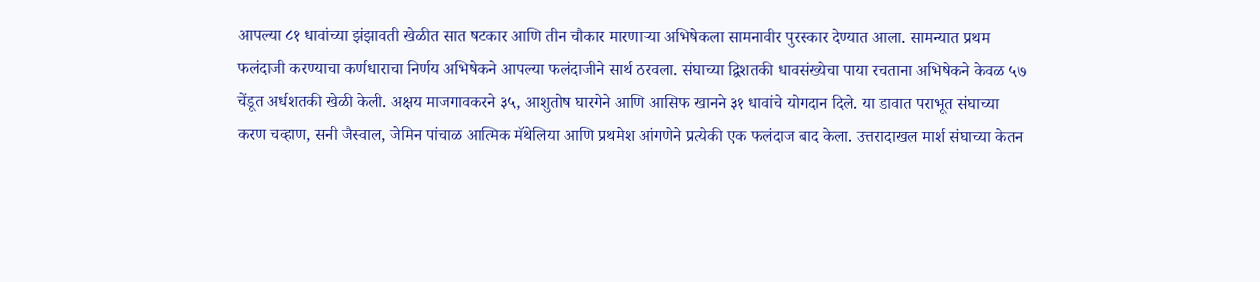आपल्या ८१ धावांच्या झंझावती खेळीत सात षटकार आणि तीन चौकार मारणाऱ्या अभिषेकला सामनावीर पुरस्कार देण्यात आला. सामन्यात प्रथम फलंदाजी करण्याचा कर्णधाराचा निर्णय अभिषेकने आपल्या फलंदाजीने सार्थ ठरवला. संघाच्या द्विशतकी धावसंख्येचा पाया रचताना अभिषेकने केवळ ५७ चेंडूत अर्धशतकी खेळी केली. अक्षय माजगावकरने ३५, आशुतोष घारगेने आणि आसिफ खानने ३१ धावांचे योगदान दिले. या डावात पराभूत संघाच्या करण चव्हाण, सनी जैस्वाल, जेमिन पांचाळ आत्मिक मॅथेलिया आणि प्रथमेश आंगणेने प्रत्येकी एक फलंदाज बाद केला. उत्तरादाखल मार्श संघाच्या केतन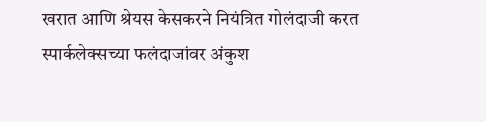खरात आणि श्रेयस केसकरने नियंत्रित गोलंदाजी करत स्पार्कलेक्सच्या फलंदाजांवर अंकुश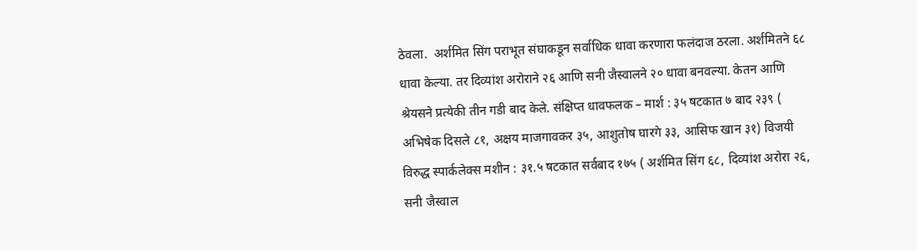ठेवला.  अर्शमित सिंग पराभूत संघाकडून सर्वाधिक धावा करणारा फलंदाज ठरला. अर्शमितने ६८ धावा केल्या. तर दिव्यांश अरोराने २६ आणि सनी जैस्वालने २० धावा बनवल्या. केतन आणि श्रेयसने प्रत्येकी तीन गडी बाद केले. संक्षिप्त धावफलक – मार्श : ३५ षटकात ७ बाद २३९ ( अभिषेक दिसले ८१, अक्षय माजगावकर ३५, आशुतोष घारगे ३३, आसिफ खान ३१) विजयी विरुद्ध स्पार्कलेक्स मशीन : ३१.५ षटकात सर्वबाद १७५ ( अर्शमित सिंग ६८, दिव्यांश अरोरा २६, सनी जैस्वाल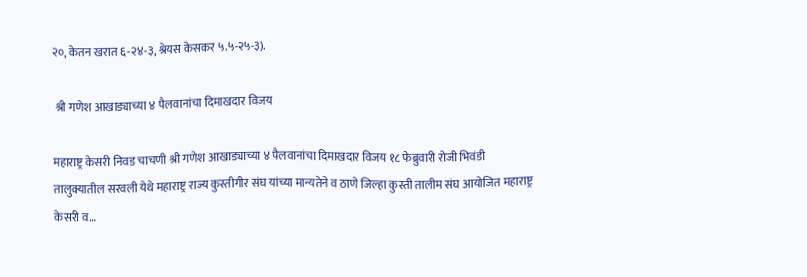२०, केतन खरात ६-२४-३, श्रेयस केसकर ५.५-२५-३).

 श्री गणेश आखाड्याच्या ४ पैलवानांचा दिमाखदार विजय

महाराष्ट्र केसरी निवड चाचणी श्री गणेश आखाड्याच्या ४ पैलवानांचा दिमाखदार विजय १८ फेब्रुवारी रोजी भिवंडी तालुक्यातील सरवली येथे महाराष्ट्र राज्य कुस्तीगीर संघ यांच्या मान्यतेने व ठाणे जिल्हा कुस्ती तालीम संघ आयोजित महाराष्ट्र केसरी व…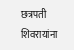छत्रपती शिवरायांना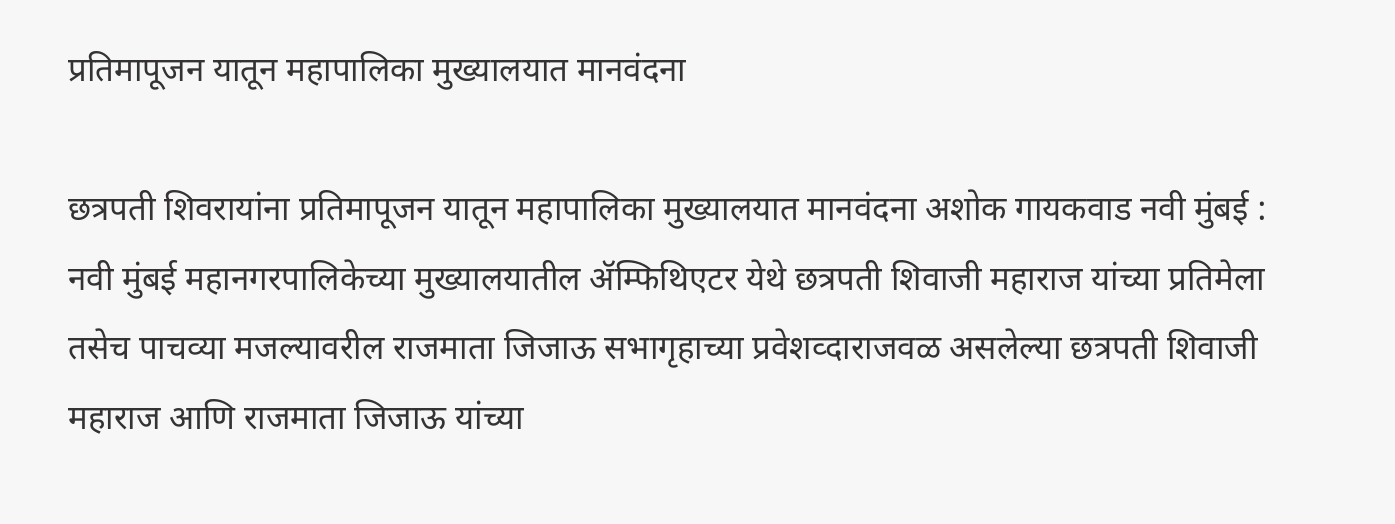प्रतिमापूजन यातून महापालिका मुख्यालयात मानवंदना

छत्रपती शिवरायांना प्रतिमापूजन यातून महापालिका मुख्यालयात मानवंदना अशोक गायकवाड नवी मुंबई : नवी मुंबई महानगरपालिकेच्या मुख्यालयातील ॲम्फिथिएटर येथे छत्रपती शिवाजी महाराज यांच्या प्रतिमेला तसेच पाचव्या मजल्यावरील राजमाता जिजाऊ सभागृहाच्या प्रवेशव्दाराजवळ असलेल्या छत्रपती शिवाजी महाराज आणि राजमाता जिजाऊ यांच्या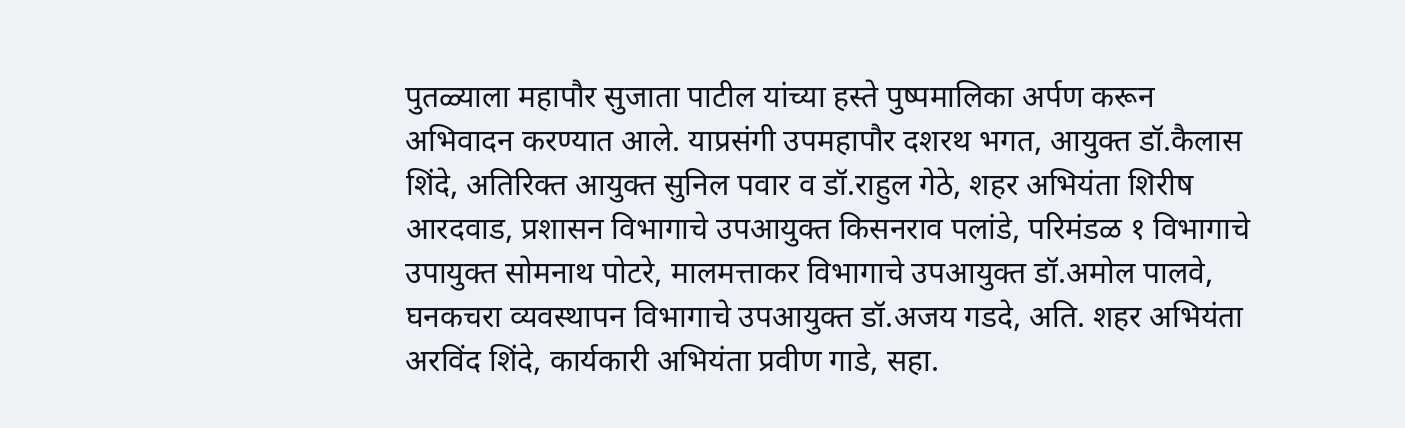पुतळ्याला महापौर सुजाता पाटील यांच्या हस्ते पुष्पमालिका अर्पण करून अभिवादन करण्यात आले. याप्रसंगी उपमहापौर दशरथ भगत, आयुक्त डॉ.कैलास शिंदे, अतिरिक्त आयुक्त सुनिल पवार व डॉ.राहुल गेठे, शहर अभियंता शिरीष आरदवाड, प्रशासन विभागाचे उपआयुक्त किसनराव पलांडे, परिमंडळ १ विभागाचे उपायुक्त सोमनाथ पोटरे, मालमत्ताकर विभागाचे उपआयुक्त डॉ.अमोल पालवे, घनकचरा व्यवस्थापन विभागाचे उपआयुक्त डॉ.अजय गडदे, अति. शहर अभियंता अरविंद शिंदे, कार्यकारी अभियंता प्रवीण गाडे, सहा.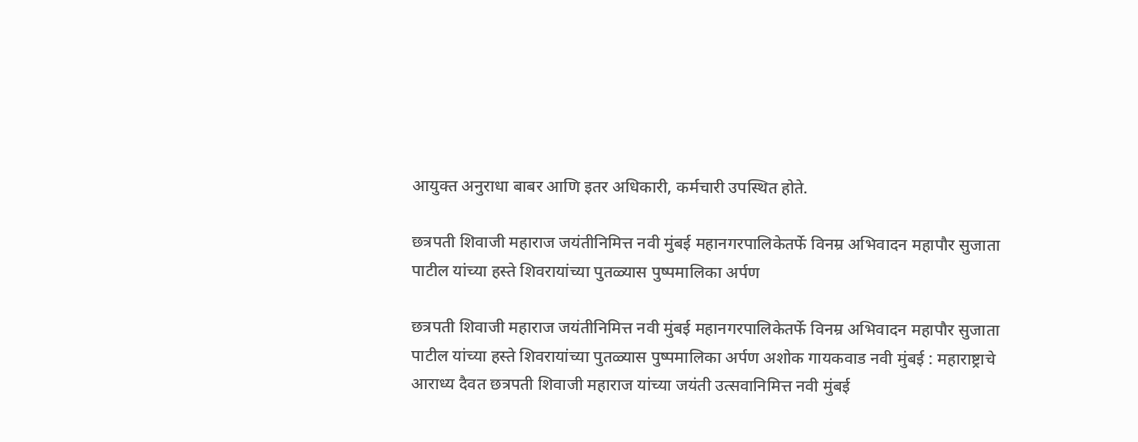आयुक्त अनुराधा बाबर आणि इतर अधिकारी, कर्मचारी उपस्थित होते.

छत्रपती शिवाजी महाराज जयंतीनिमित्त नवी मुंबई महानगरपालिकेतर्फे विनम्र अभिवादन महापौर सुजाता पाटील यांच्या हस्ते शिवरायांच्या पुतळ्यास पुष्पमालिका अर्पण

छत्रपती शिवाजी महाराज जयंतीनिमित्त नवी मुंबई महानगरपालिकेतर्फे विनम्र अभिवादन महापौर सुजाता पाटील यांच्या हस्ते शिवरायांच्या पुतळ्यास पुष्पमालिका अर्पण अशोक गायकवाड नवी मुंबई : महाराष्ट्राचे आराध्य दैवत छत्रपती शिवाजी महाराज यांच्या जयंती उत्सवानिमित्त नवी मुंबई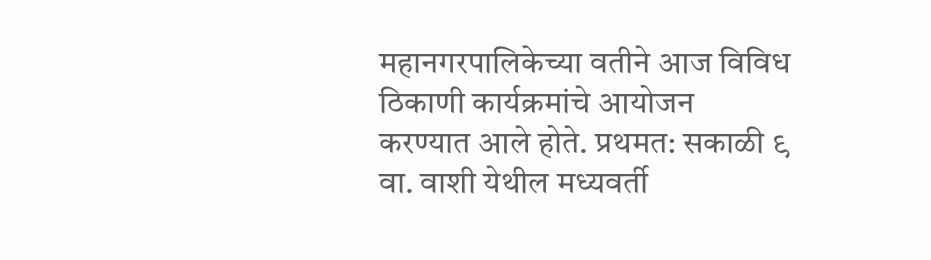महानगरपालिकेच्या वतीने आज विविध ठिकाणी कार्यक्रमांचे आयोजन करण्यात आले होते. प्रथमत: सकाळी ९ वा. वाशी येथील मध्यवर्ती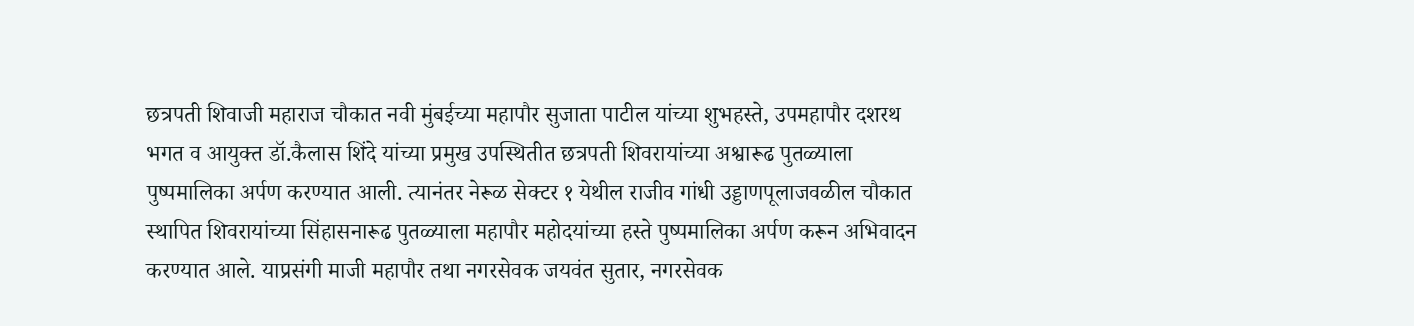छत्रपती शिवाजी महाराज चौकात नवी मुंबईच्या महापौर सुजाता पाटील यांच्या शुभहस्ते, उपमहापौर दशरथ भगत व आयुक्त डॉ.कैलास शिंदे यांच्या प्रमुख उपस्थितीत छत्रपती शिवरायांच्या अश्वारूढ पुतळ्याला पुष्पमालिका अर्पण करण्यात आली. त्यानंतर नेरूळ सेक्टर १ येथील राजीव गांधी उड्डाणपूलाजवळील चौकात स्थापित शिवरायांच्या सिंहासनारूढ पुतळ्याला महापौर महोदयांच्या हस्ते पुष्पमालिका अर्पण करून अभिवादन करण्यात आले. याप्रसंगी माजी महापौर तथा नगरसेवक जयवंत सुतार, नगरसेवक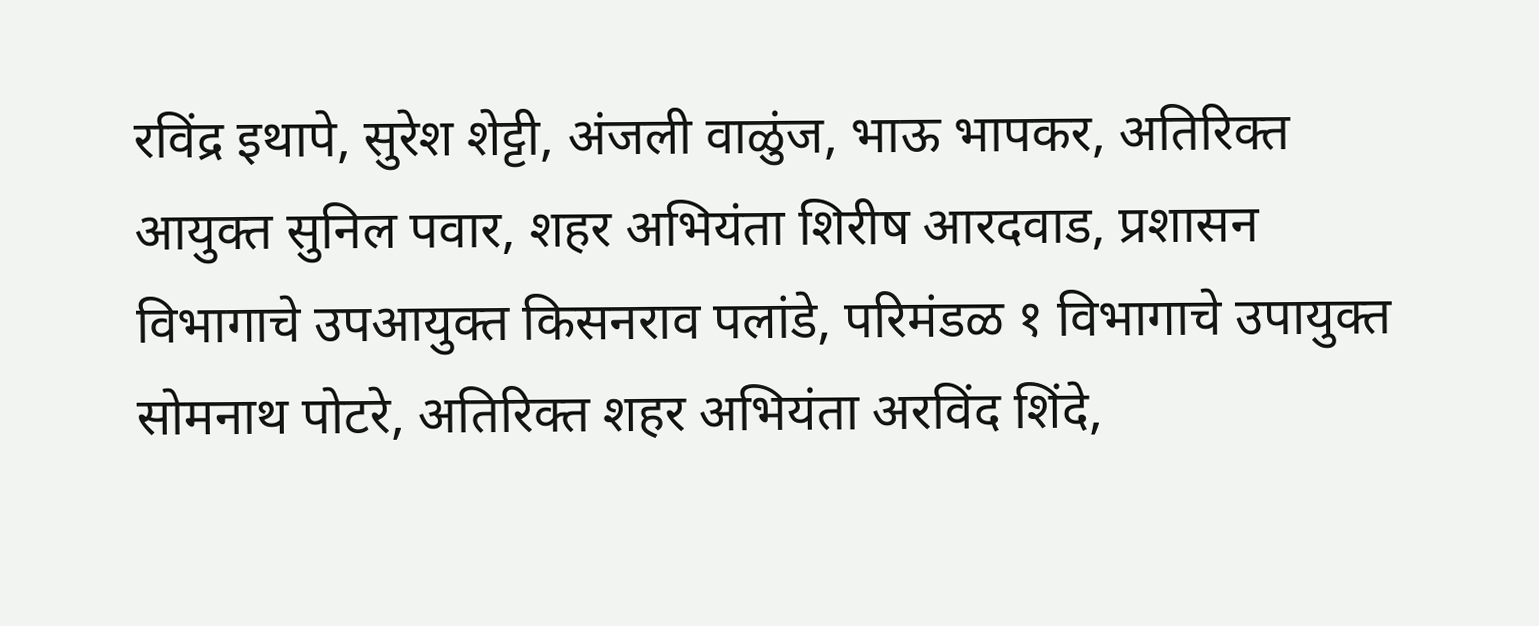रविंद्र इथापे, सुरेश शेट्टी, अंजली वाळुंज, भाऊ भापकर, अतिरिक्त आयुक्त सुनिल पवार, शहर अभियंता शिरीष आरदवाड, प्रशासन विभागाचे उपआयुक्त किसनराव पलांडे, परिमंडळ १ विभागाचे उपायुक्त सोमनाथ पोटरे, अतिरिक्त शहर अभियंता अरविंद शिंदे,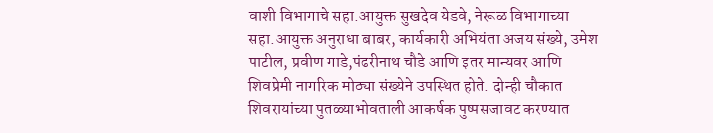वाशी विभागाचे सहा.आयुक्त सुखदेव येडवे, नेरूळ विभागाच्या सहा.आयुक्त अनुराधा बाबर, कार्यकारी अभियंता अजय संख्ये, उमेश पाटील, प्रवीण गाडे,पंढरीनाथ चौडे आणि इतर मान्यवर आणि शिवप्रेमी नागरिक मोठ्या संख्येने उपस्थित होते. दोन्ही चौकात शिवरायांच्या पुतळ्याभोवताली आकर्षक पुष्पसजावट करण्यात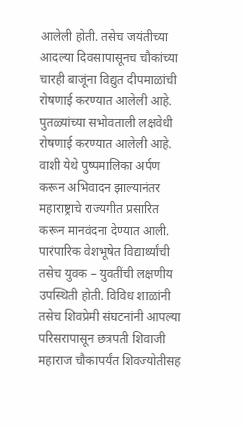आलेली होती. तसेच जयंतीच्या आदल्या दिवसापासूनच चौकांच्या चारही बाजूंना विद्युत दीपमाळांची रोषणाई करण्यात आलेली आहे. पुतळ्यांच्या सभोवताली लक्षवेधी रोषणाई करण्यात आलेली आहे. वाशी येथे पुष्पमालिका अर्पण करून अभिवादन झाल्यानंतर महाराष्ट्राचे राज्यगीत प्रसारित करून मानवंदना देण्यात आली. पारंपारिक वेशभूषेत विद्यार्थ्यांची तसेच युवक – युवतींची लक्षणीय उपस्थिती होती. विविध शाळांनी तसेच शिवप्रेमी संघटनांनी आपल्या परिसरापासून छत्रपती शिवाजी महाराज चौकापर्यंत शिवज्योतीसह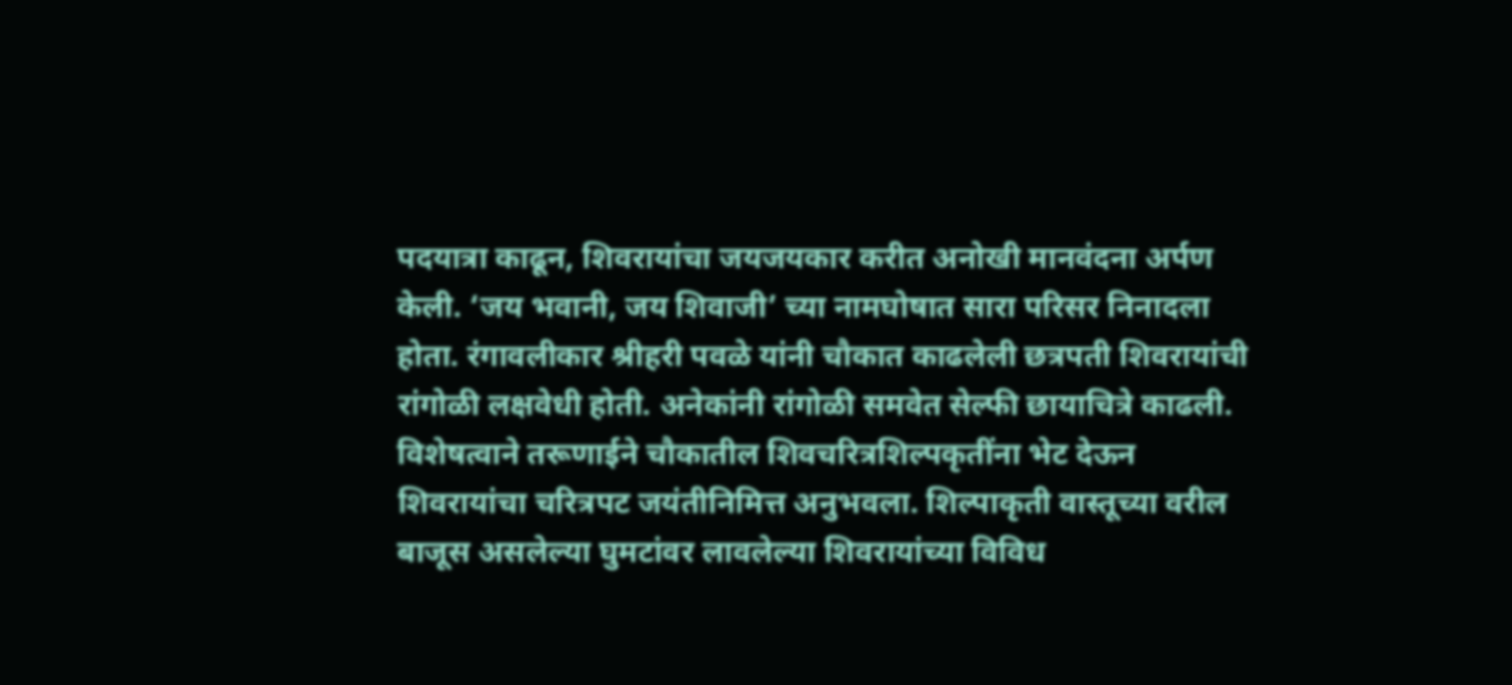पदयात्रा काढून, शिवरायांचा जयजयकार करीत अनोखी मानवंदना अर्पण केली. ‘जय भवानी, जय शिवाजी’ च्या नामघोषात सारा परिसर निनादला होता. रंगावलीकार श्रीहरी पवळे यांनी चौकात काढलेली छत्रपती शिवरायांची रांगोळी लक्षवेधी होती. अनेकांनी रांगोळी समवेत सेल्फी छायाचित्रे काढली. विशेषत्वाने तरूणाईने चौकातील शिवचरित्रशिल्पकृतींना भेट देऊन शिवरायांचा चरित्रपट जयंतीनिमित्त अनुभवला. शिल्पाकृती वास्तूच्या वरील बाजूस असलेल्या घुमटांवर लावलेल्या शिवरायांच्या विविध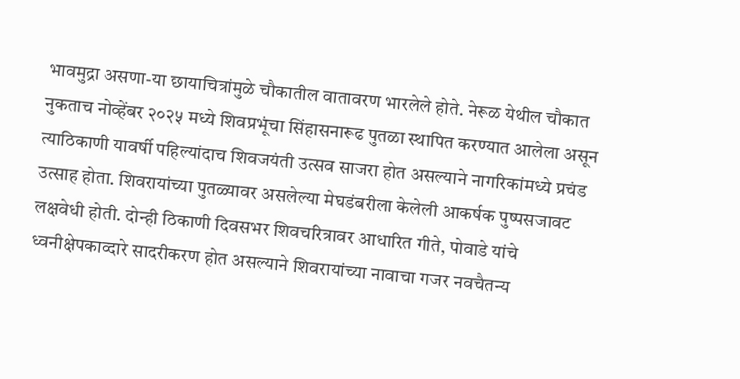भावमुद्रा असणा-या छायाचित्रांमुळे चौकातील वातावरण भारलेले होते. नेरूळ येथील चौकात नुकताच नोव्हेंबर २०२५ मध्ये शिवप्रभूंचा सिंहासनारूढ पुतळा स्थापित करण्यात आलेला असून त्याठिकाणी यावर्षी पहिल्यांदाच शिवजयंती उत्सव साजरा होत असल्याने नागरिकांमध्ये प्रचंड उत्साह होता. शिवरायांच्या पुतळ्यावर असलेल्या मेघडंबरीला केलेली आकर्षक पुष्पसजावट लक्षवेधी होती. दोन्ही ठिकाणी दिवसभर शिवचरित्रावर आधारित गीते, पोवाडे यांचे ध्वनीक्षेपकाव्दारे सादरीकरण होत असल्याने शिवरायांच्या नावाचा गजर नवचैतन्य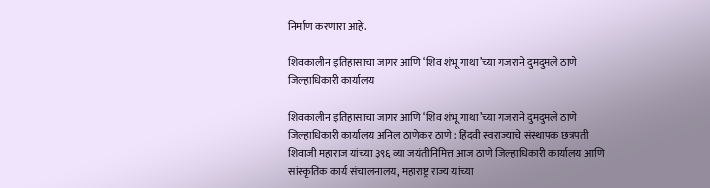निर्माण करणारा आहे.

शिवकालीन इतिहासाचा जागर आणि ‘शिव शंभू गाथा’च्या गजराने दुमदुमले ठाणे जिल्हाधिकारी कार्यालय

शिवकालीन इतिहासाचा जागर आणि ‘शिव शंभू गाथा’च्या गजराने दुमदुमले ठाणे जिल्हाधिकारी कार्यालय अनिल ठाणेकर ठाणे : हिंदवी स्वराज्याचे संस्थापक छत्रपती शिवाजी महाराज यांच्या ३९६ व्या जयंतीनिमित्त आज ठाणे जिल्हाधिकारी कार्यालय आणि सांस्कृतिक कार्य संचालनालय, महाराष्ट्र राज्य यांच्या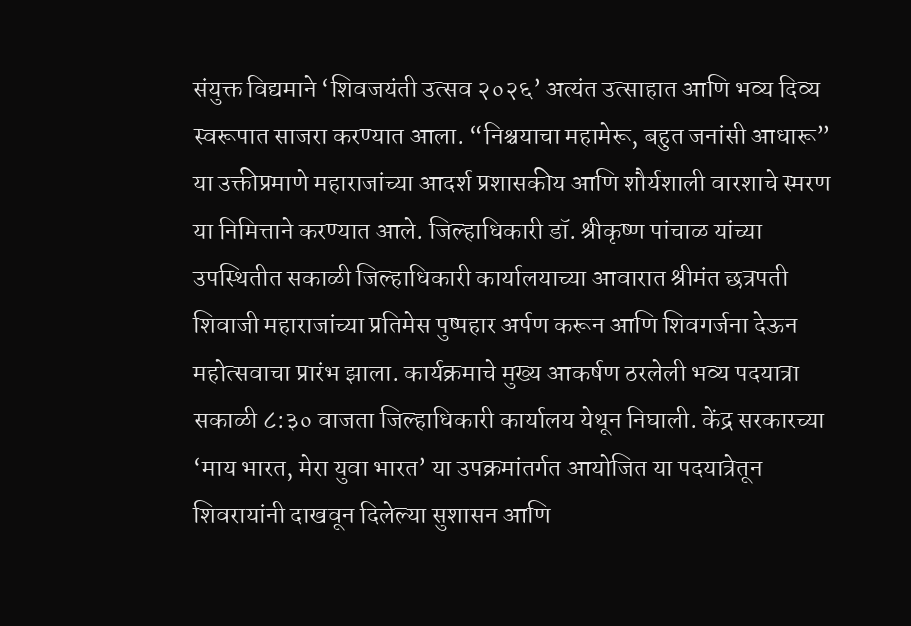संयुक्त विद्यमाने ‘शिवजयंती उत्सव २०२६’ अत्यंत उत्साहात आणि भव्य दिव्य स्वरूपात साजरा करण्यात आला. “निश्चयाचा महामेरू, बहुत जनांसी आधारू” या उक्तीप्रमाणे महाराजांच्या आदर्श प्रशासकीय आणि शौर्यशाली वारशाचे स्मरण या निमित्ताने करण्यात आले. जिल्हाधिकारी डॉ. श्रीकृष्ण पांचाळ यांच्या उपस्थितीत सकाळी जिल्हाधिकारी कार्यालयाच्या आवारात श्रीमंत छत्रपती शिवाजी महाराजांच्या प्रतिमेस पुष्पहार अर्पण करून आणि शिवगर्जना देऊन महोत्सवाचा प्रारंभ झाला. कार्यक्रमाचे मुख्य आकर्षण ठरलेली भव्य पदयात्रा सकाळी ८:३० वाजता जिल्हाधिकारी कार्यालय येथून निघाली. केंद्र सरकारच्या ‘माय भारत, मेरा युवा भारत’ या उपक्रमांतर्गत आयोजित या पदयात्रेतून शिवरायांनी दाखवून दिलेल्या सुशासन आणि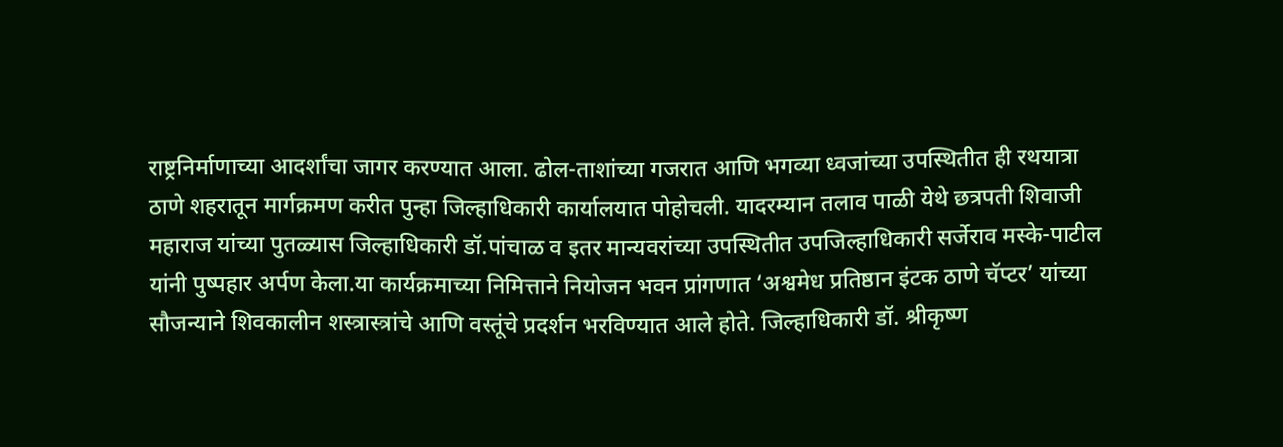राष्ट्रनिर्माणाच्या आदर्शांचा जागर करण्यात आला. ढोल-ताशांच्या गजरात आणि भगव्या ध्वजांच्या उपस्थितीत ही रथयात्रा ठाणे शहरातून मार्गक्रमण करीत पुन्हा जिल्हाधिकारी कार्यालयात पोहोचली. यादरम्यान तलाव पाळी येथे छत्रपती शिवाजी महाराज यांच्या पुतळ्यास जिल्हाधिकारी डॉ.पांचाळ व इतर मान्यवरांच्या उपस्थितीत उपजिल्हाधिकारी सर्जेराव मस्के-पाटील यांनी पुष्पहार अर्पण केला.या कार्यक्रमाच्या निमित्ताने नियोजन भवन प्रांगणात ‘अश्वमेध प्रतिष्ठान इंटक ठाणे चॅप्टर’ यांच्या सौजन्याने शिवकालीन शस्त्रास्त्रांचे आणि वस्तूंचे प्रदर्शन भरविण्यात आले होते. जिल्हाधिकारी डॉ. श्रीकृष्ण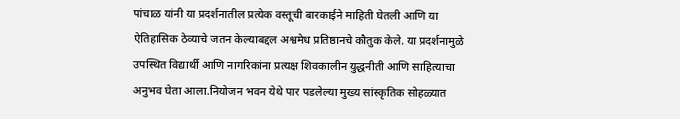पांचाळ यांनी या प्रदर्शनातील प्रत्येक वस्तूची बारकाईने माहिती घेतली आणि या ऐतिहासिक ठेव्याचे जतन केल्याबद्दल अश्वमेध प्रतिष्ठानचे कौतुक केले. या प्रदर्शनामुळे उपस्थित विद्यार्थी आणि नागरिकांना प्रत्यक्ष शिवकालीन युद्धनीती आणि साहित्याचा अनुभव घेता आला.नियोजन भवन येथे पार पडलेल्या मुख्य सांस्कृतिक सोहळ्यात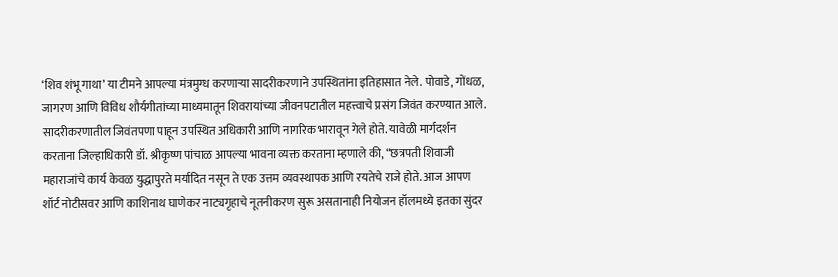‘शिव शंभू गाथा’ या टीमने आपल्या मंत्रमुग्ध करणाऱ्या सादरीकरणाने उपस्थितांना इतिहासात नेले. पोवाडे, गोंधळ, जागरण आणि विविध शौर्यगीतांच्या माध्यमातून शिवरायांच्या जीवनपटातील महत्त्वाचे प्रसंग जिवंत करण्यात आले. सादरीकरणातील जिवंतपणा पाहून उपस्थित अधिकारी आणि नागरिक भारावून गेले होते. यावेळी मार्गदर्शन करताना जिल्हाधिकारी डॉ. श्रीकृष्ण पांचाळ आपल्या भावना व्यक्त करताना म्हणाले की, “छत्रपती शिवाजी महाराजांचे कार्य केवळ युद्धापुरते मर्यादित नसून ते एक उत्तम व्यवस्थापक आणि रयतेचे राजे होते. आज आपण शॉर्ट नोटीसवर आणि काशिनाथ घाणेकर नाट्यगृहाचे नूतनीकरण सुरू असतानाही नियोजन हॉलमध्ये इतका सुंदर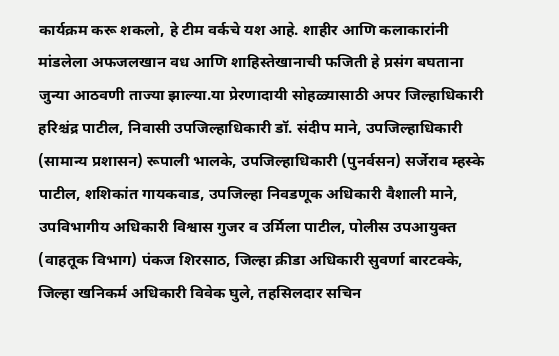कार्यक्रम करू शकलो, हे टीम वर्कचे यश आहे. शाहीर आणि कलाकारांनी मांडलेला अफजलखान वध आणि शाहिस्तेखानाची फजिती हे प्रसंग बघताना जुन्या आठवणी ताज्या झाल्या.या प्रेरणादायी सोहळ्यासाठी अपर जिल्हाधिकारी हरिश्चंद्र पाटील, निवासी उपजिल्हाधिकारी डॉ. संदीप माने, उपजिल्हाधिकारी (सामान्य प्रशासन) रूपाली भालके, उपजिल्हाधिकारी (पुनर्वसन) सर्जेराव म्हस्के पाटील, शशिकांत गायकवाड, उपजिल्हा निवडणूक अधिकारी वैशाली माने, उपविभागीय अधिकारी विश्वास गुजर व उर्मिला पाटील, पोलीस उपआयुक्त (वाहतूक विभाग) पंकज शिरसाठ, जिल्हा क्रीडा अधिकारी सुवर्णा बारटक्के, जिल्हा खनिकर्म अधिकारी विवेक घुले, तहसिलदार सचिन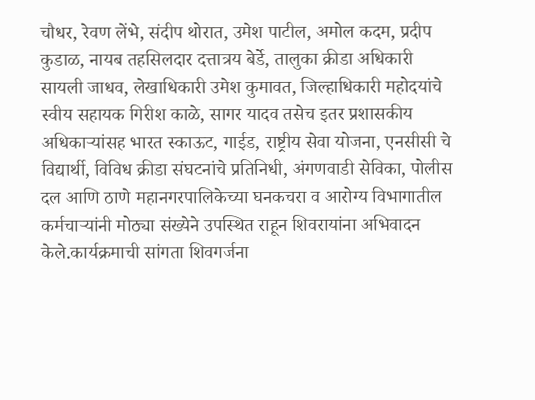चौधर, रेवण लेंभे, संदीप थोरात, उमेश पाटील, अमोल कदम, प्रदीप कुडाळ, नायब तहसिलदार दत्तात्रय बेर्डे, तालुका क्रीडा अधिकारी सायली जाधव, लेखाधिकारी उमेश कुमावत, जिल्हाधिकारी महोदयांचे स्वीय सहायक गिरीश काळे, सागर यादव तसेच इतर प्रशासकीय अधिकाऱ्यांसह भारत स्काऊट, गाईड, राष्ट्रीय सेवा योजना, एनसीसी चे विद्यार्थी, विविध क्रीडा संघटनांचे प्रतिनिधी, अंगणवाडी सेविका, पोलीस दल आणि ठाणे महानगरपालिकेच्या घनकचरा व आरोग्य विभागातील कर्मचाऱ्यांनी मोठ्या संख्येने उपस्थित राहून शिवरायांना अभिवादन केले.कार्यक्रमाची सांगता शिवगर्जना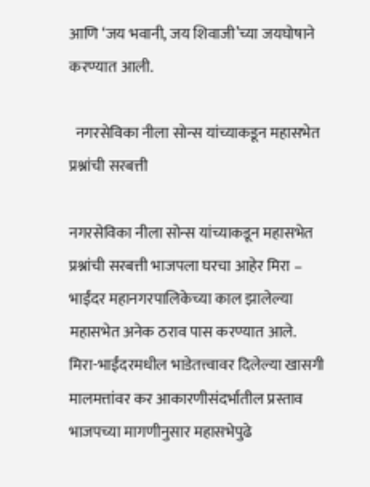आणि ‘जय भवानी, जय शिवाजी’च्या जयघोषाने करण्यात आली.

  नगरसेविका नीला सोन्स यांच्याकडून महासभेत प्रश्नांची सरबत्ती

नगरसेविका नीला सोन्स यांच्याकडून महासभेत प्रश्नांची सरबत्ती भाजपला घरचा आहेर मिरा – भाईंदर महानगरपालिकेच्या काल झालेल्या महासभेत अनेक ठराव पास करण्यात आले. मिरा-भाईंदरमधील भाडेतत्त्वावर दिलेल्या खासगी मालमत्तांवर कर आकारणीसंदर्भातील प्रस्ताव भाजपच्या मागणीनुसार महासभेपुढे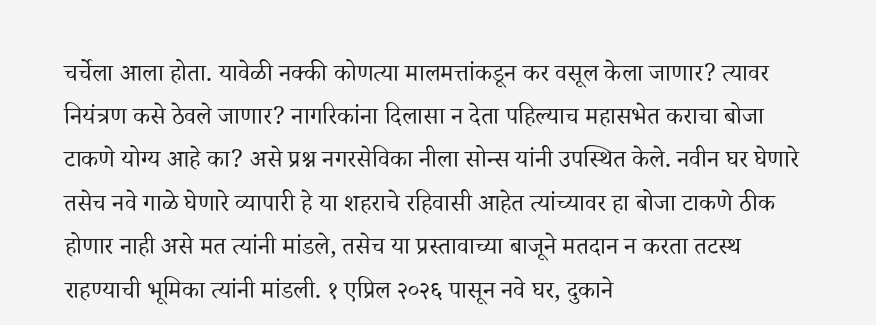चर्चेला आला होता. यावेळी नक्की कोणत्या मालमत्तांकडून कर वसूल केला जाणार? त्यावर नियंत्रण कसे ठेवले जाणार? नागरिकांना दिलासा न देता पहिल्याच महासभेत कराचा बोजा टाकणे योग्य आहे का? असे प्रश्न नगरसेविका नीला सोन्स यांनी उपस्थित केले. नवीन घर घेणारे तसेच नवे गाळे घेणारे व्यापारी हे या शहराचे रहिवासी आहेत त्यांच्यावर हा बोजा टाकणे ठीक होणार नाही असे मत त्यांनी मांडले, तसेच या प्रस्तावाच्या बाजूने मतदान न करता तटस्थ राहण्याची भूमिका त्यांनी मांडली. १ एप्रिल २०२६ पासून नवे घर, दुकाने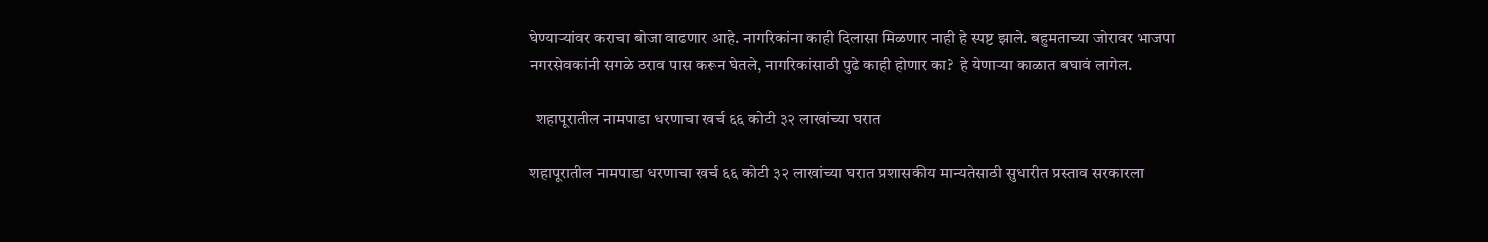घेण्याऱ्यांवर कराचा बोजा वाढणार आहे. नागरिकांना काही दिलासा मिळणार नाही हे स्पष्ट झाले. बहुमताच्या जोरावर भाजपा नगरसेवकांनी सगळे ठराव पास करून घेतले, नागरिकांसाठी पुढे काही होणार का?  हे येणाऱ्या काळात बघावं लागेल.

  शहापूरातील नामपाडा धरणाचा खर्च ६६ कोटी ३२ लाखांच्या घरात

शहापूरातील नामपाडा धरणाचा खर्च ६६ कोटी ३२ लाखांच्या घरात प्रशासकीय मान्यतेसाठी सुधारीत प्रस्ताव सरकारला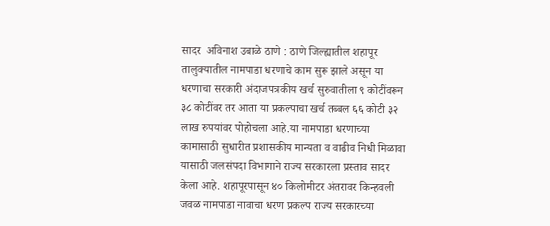सादर  अविनाश उबाळे ठाणे : ठाणे जिल्ह्यातील शहापूर तालुक्यातील नामपाडा धरणाचे काम सुरू झाले असून या धरणाचा सरकारी अंदाजपत्रकीय खर्च सुरुवातीला ९ कोटींवरून ३८ कोटींवर तर आता या प्रकल्पाचा खर्च तब्बल ६६ कोटी ३२ लाख रुपयांवर पोहोचला आहे.या नामपाडा धरणाच्या कामासाठी सुधारीत प्रशासकीय मान्यता व वाढीव निधी मिळावा यासाठी जलसंपदा विभागाने राज्य सरकारला प्रस्ताव सादर केला आहे. शहापूरपासून ४० किलोमीटर अंतरावर किन्हवली जवळ नामपाडा नावाचा धरण प्रकल्प राज्य सरकारच्या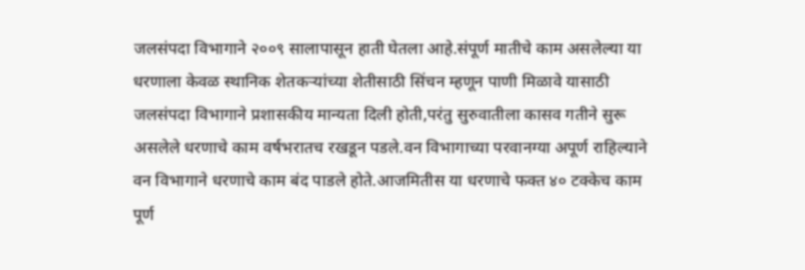जलसंपदा विभागाने २००९ सालापासून हाती घेतला आहे.संपूर्ण मातीचे काम असलेल्या या धरणाला केवळ स्थानिक शेतकर्‍यांच्या शेतीसाठी सिंचन म्हणून पाणी मिळावे यासाठी जलसंपदा विभागाने प्रशासकीय मान्यता दिली होती,परंतु सुरुवातीला कासव गतीने सुरू असलेले धरणाचे काम वर्षभरातच रखडून पडले.वन विभागाच्या परवानग्या अपूर्ण राहिल्याने वन विभागाने धरणाचे काम बंद पाडले होते.आजमितीस या धरणाचे फक्त ४० टक्केच काम पूर्ण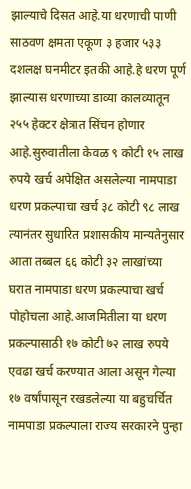झाल्याचे दिसत आहे.या धरणाची पाणी साठवण क्षमता एकूण ३ हजार ५३३ दशलक्ष घनमीटर इतकी आहे.हे धरण पूर्ण झाल्यास धरणाच्या डाव्या कालव्यातून २५५ हेक्टर क्षेत्रात सिंचन होणार आहे.सुरुवातीला केवळ ९ कोटी १५ लाख रुपये खर्च अपेक्षित असलेल्या नामपाडा धरण प्रकल्पाचा खर्च ३८ कोटी ९८ लाख त्यानंतर सुधारित प्रशासकीय मान्यतेनुसार आता तब्बल ६६ कोटी ३२ लाखांच्या घरात नामपाडा धरण प्रकल्पाचा खर्च पोहोचला आहे.आजमितीला या धरण प्रकल्पासाठी १७ कोटी ७२ लाख रुपये एवढा खर्च करण्यात आला असून गेल्या १७ वर्षांपासून रखडलेल्या या बहुचर्चित नामपाडा प्रकल्पाला राज्य सरकारने पुन्हा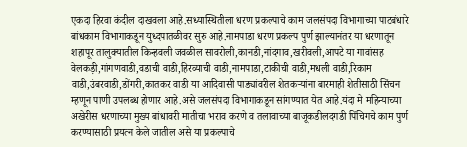एकदा हिरवा कंदील दाखवला आहे.सध्यास्थितीला धरण प्रकल्पाचे काम जलसंपदा विभागाच्या पाटबंधारे बांधकाम विभागाकडून युध्दपातळीवर सुरु आहे.नामपाडा धरण प्रकल्प पुर्ण झाल्यानंतर या धरणातून शहापूर तालुक्यातील किन्हवली जवळील सावरोली,कानडी,नांदगाव,खरीवली,आपटे या गावांसह वेलकड़ी,गांगणवाडी,वडाची वाडी,हिरव्याची वाडी,नामपाडा,टाकीची वाडी,मधली वाडी,रिकाम वाडी,उंबरवाडी,डोंगरी,कातकर वाडी या आदिवासी पाड्यांवरील शेतकऱ्यांना बारमाही शेतीसाठी सिंचन म्हणून पाणी उपलब्ध होणार आहे.असे जलसंपदा विभागाकडून सांगण्यात येत आहे.यंदा मे महिन्याच्या अखेरीस धरणाच्या मुख्य बांधावरी मातीचा भराव करणे व तलावाच्या बाजूकडीलदगडी पिंचिगचे काम पुर्ण करण्यासाठी प्रयत्न केले जातील असे या प्रकल्पाचे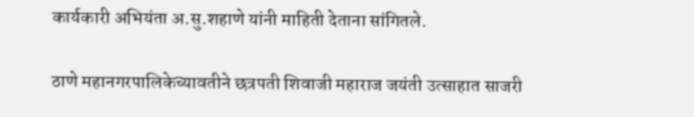कार्यकारी अभियंता अ.सु.शहाणे यांनी माहिती देताना सांगितले.

ठाणे महानगरपालिकेच्यावतीने छत्रपती शिवाजी महाराज जयंती उत्साहात साजरी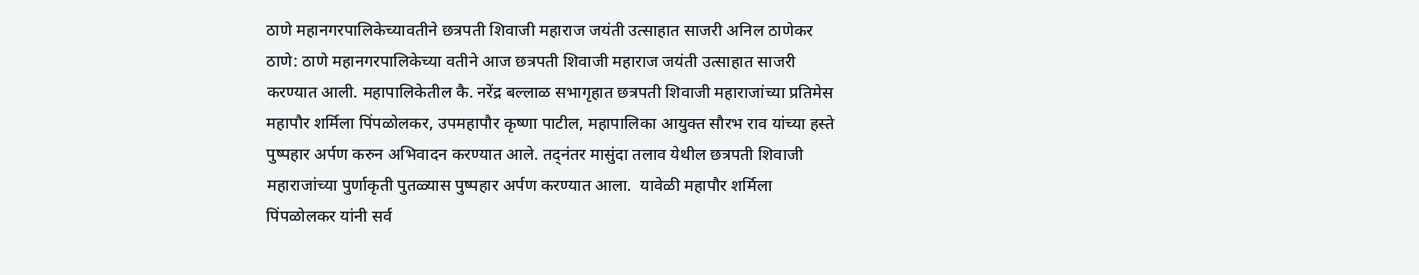ठाणे महानगरपालिकेच्यावतीने छत्रपती शिवाजी महाराज जयंती उत्साहात साजरी अनिल ठाणेकर ठाणे: ठाणे महानगरपालिकेच्या वतीने आज छत्रपती शिवाजी महाराज जयंती उत्साहात साजरी करण्यात आली. महापालिकेतील कै. नरेंद्र बल्लाळ सभागृहात छत्रपती शिवाजी महाराजांच्या प्रतिमेस महापौर शर्मिला पिंपळोलकर, उपमहापौर कृष्णा पाटील, महापालिका आयुक्त सौरभ राव यांच्या हस्ते पुष्पहार अर्पण करुन अभ‍िवादन करण्यात आले. तद्नंतर मासुंदा तलाव येथील छत्रपती शिवाजी महाराजांच्या पुर्णाकृती पुतळ्यास पुष्पहार अर्पण करण्यात आला.  यावेळी महापौर शर्मिला पिंपळोलकर यांनी सर्व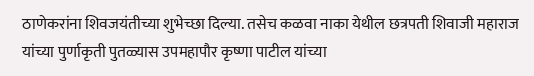ठाणेकरांना शिवजयंतीच्या शुभेच्छा दिल्या. तसेच कळवा नाका येथील छत्रपती शिवाजी महाराज यांच्या पुर्णाकृती पुतळ्यास उपमहापौर कृष्णा पाटील यांच्या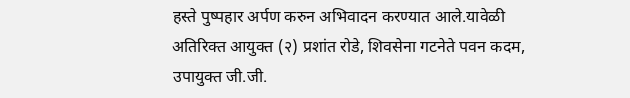हस्ते पुष्पहार अर्पण करुन अभिवादन करण्यात आले.यावेळी  अतिरिक्त आयुक्त (२) प्रशांत रोडे, शिवसेना गटनेते पवन कदम, उपायुक्त जी.जी.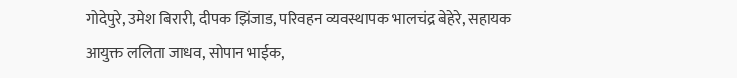गोदेपुरे, उमेश बिरारी, दीपक झिंजाड, परिवहन व्यवस्थापक भालचंद्र बेहेरे, सहायक आयुक्त ललिता जाधव, सोपान भाईक,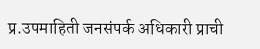प्र.उपमाहिती जनसंपर्क अधिकारी प्राची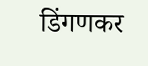डिंगणकर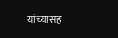यांच्यासह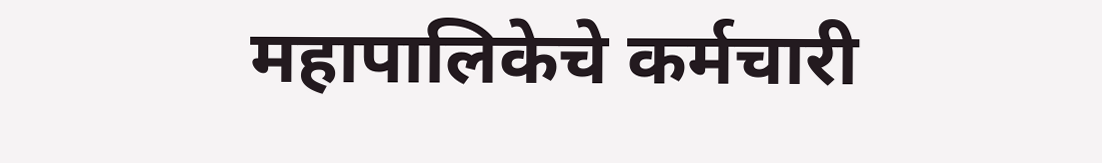महापालिकेचे कर्मचारी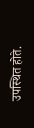उपस्थित होते.